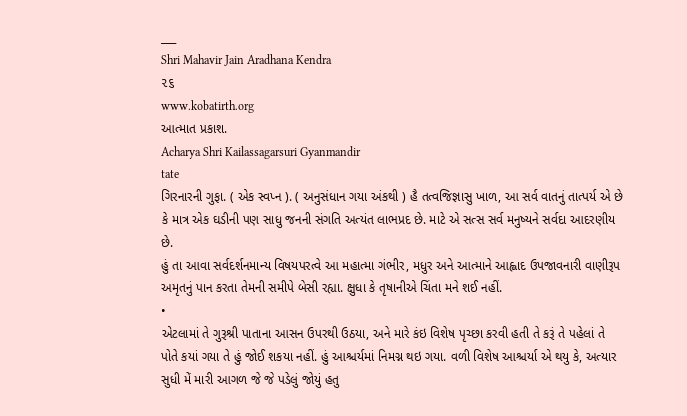___
Shri Mahavir Jain Aradhana Kendra
૨૬
www.kobatirth.org
આત્માત પ્રકાશ.
Acharya Shri Kailassagarsuri Gyanmandir
tate
ગિરનારની ગુફા. ( એક સ્વપ્ન ). ( અનુસંધાન ગયા અંકથી ) હૈ તત્વજિજ્ઞાસુ ખાળ, આ સર્વ વાતનું તાત્પર્ય એ છે કે માત્ર એક ઘડીની પણ સાધુ જનની સંગતિ અત્યંત લાભપ્રદ છે. માટે એ સત્સ સર્વ મનુષ્યને સર્વદા આદરણીય છે.
હું તા આવા સર્વદર્શનમાન્ય વિષયપરત્વે આ મહાત્મા ગંભીર, મધુર અને આત્માને આહ્લાદ ઉપજાવનારી વાણીરૂપ અમૃતનું પાન કરતા તેમની સમીપે બેસી રહ્યા. ક્ષુધા કે તૃષાનીએ ચિંતા મને શઈ નહીં.
•
એટલામાં તે ગુરૂશ્રી પાતાના આસન ઉપરથી ઉઠયા, અને મારે કંઇ વિશેષ પૃચ્છા કરવી હતી તે કરૂં તે પહેલાં તે પોતે કયાં ગયા તે હું જોઈ શકયા નહીં. હું આશ્ચર્યમાં નિમગ્ન થઇ ગયા. વળી વિશેષ આશ્ચર્યા એ થયુ કે, અત્યાર સુધી મેં મારી આગળ જે જે પડેલું જોયું હતુ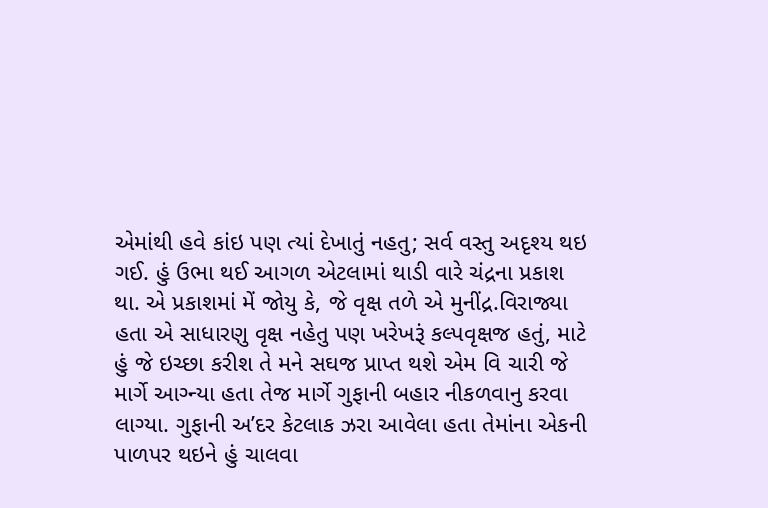એમાંથી હવે કાંઇ પણ ત્યાં દેખાતું નહતુ; સર્વ વસ્તુ અદૃશ્ય થઇ ગઈ. હું ઉભા થઈ આગળ એટલામાં થાડી વારે ચંદ્રના પ્રકાશ થા. એ પ્રકાશમાં મેં જોયુ કે, જે વૃક્ષ તળે એ મુનીંદ્ર.વિરાજ્યા હતા એ સાધારણુ વૃક્ષ નહેતુ પણ ખરેખરૂં કલ્પવૃક્ષજ હતું, માટે હું જે ઇચ્છા કરીશ તે મને સઘજ પ્રાપ્ત થશે એમ વિ ચારી જે માર્ગે આગ્ન્યા હતા તેજ માર્ગે ગુફાની બહાર નીકળવાનુ કરવા લાગ્યા. ગુફાની અ’દર કેટલાક ઝરા આવેલા હતા તેમાંના એકની પાળપર થઇને હું ચાલવા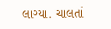લાગ્યા. ચાલતાં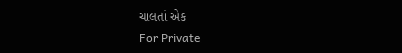ચાલતાં એક
For Private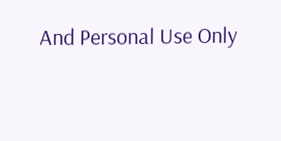And Personal Use Only